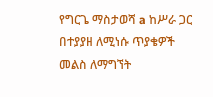የግርጌ ማስታወሻ a ከሥራ ጋር በተያያዘ ለሚነሱ ጥያቄዎች መልስ ለማግኘት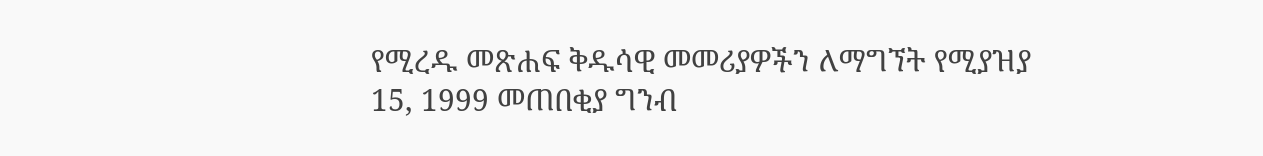የሚረዱ መጽሐፍ ቅዱሳዊ መመሪያዎችን ለማግኘት የሚያዝያ 15, 1999 መጠበቂያ ግንብ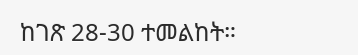ከገጽ 28-30 ተመልከት።